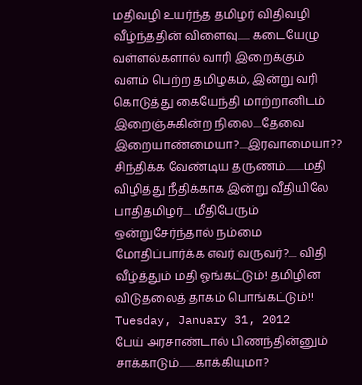மதிவழி உயர்ந்த தமிழர் விதிவழி வீழ்ந்ததின் விளைவு...... கடையேழு வள்ளல்களால் வாரி இறைக்கும் வளம் பெற்ற தமிழகம், இன்று வரி கொடுத்து கையேந்தி மாற்றானிடம் இறைஞ்சுகின்ற நிலை....தேவை இறையாண்மையா?....இரவாமையா?? சிந்திக்க வேண்டிய தருணம்.........மதி விழித்து நீதிக்காக இன்று வீதியிலே பாதிதமிழர்.... மீதிபேரும் ஒன்றுசேர்ந்தால் நம்மை மோதிப்பார்க்க எவர் வருவர்?.... விதி வீழ்த்தும் மதி ஓங்கட்டும்! தமிழின விடுதலைத் தாகம் பொங்கட்டும்!!
Tuesday, January 31, 2012
பேய் அரசாண்டால் பிணந்தின்னும் சாக்காடும்........காக்கியுமா?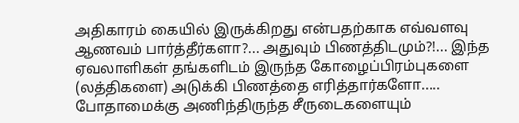அதிகாரம் கையில் இருக்கிறது என்பதற்காக எவ்வளவு ஆணவம் பார்த்தீர்களா?... அதுவும் பிணத்திடமும்?!... இந்த ஏவலாளிகள் தங்களிடம் இருந்த கோழைப்பிரம்புகளை (லத்திகளை) அடுக்கி பிணத்தை எரித்தார்களோ..... போதாமைக்கு அணிந்திருந்த சீருடைகளையும்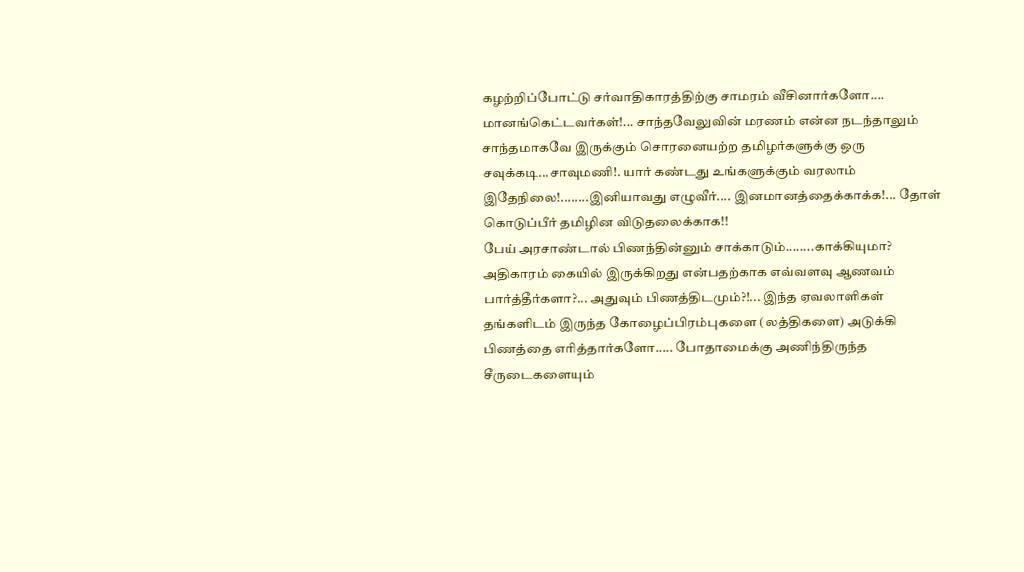கழற்றிப்போட்டு சர்வாதிகாரத்திற்கு சாமரம் வீசினார்களோ.... மானங்கெட்டவர்கள்!... சாந்தவேலுவின் மரணம் என்ன நடந்தாலும் சாந்தமாகவே இருக்கும் சொரனையற்ற தமிழர்களுக்கு ஒரு சவுக்கடி...சாவுமணி!. யார் கண்டது உங்களுக்கும் வரலாம் இதேநிலை!........இனியாவது எழுவீர்.... இனமானத்தைக்காக்க!... தோள் கொடுப்பீர் தமிழின விடுதலைக்காக!!
பேய் அரசாண்டால் பிணந்தின்னும் சாக்காடும்........காக்கியுமா?
அதிகாரம் கையில் இருக்கிறது என்பதற்காக எவ்வளவு ஆணவம் பார்த்தீர்களா?... அதுவும் பிணத்திடமும்?!... இந்த ஏவலாளிகள் தங்களிடம் இருந்த கோழைப்பிரம்புகளை (லத்திகளை) அடுக்கி பிணத்தை எரித்தார்களோ..... போதாமைக்கு அணிந்திருந்த சீருடைகளையும்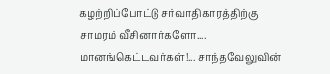கழற்றிப்போட்டு சர்வாதிகாரத்திற்கு சாமரம் வீசினார்களோ.... மானங்கெட்டவர்கள்!... சாந்தவேலுவின்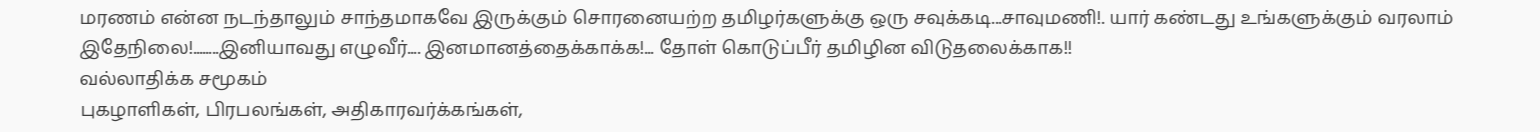மரணம் என்ன நடந்தாலும் சாந்தமாகவே இருக்கும் சொரனையற்ற தமிழர்களுக்கு ஒரு சவுக்கடி...சாவுமணி!. யார் கண்டது உங்களுக்கும் வரலாம் இதேநிலை!........இனியாவது எழுவீர்.... இனமானத்தைக்காக்க!... தோள் கொடுப்பீர் தமிழின விடுதலைக்காக!!
வல்லாதிக்க சமூகம்
புகழாளிகள், பிரபலங்கள், அதிகாரவர்க்கங்கள்,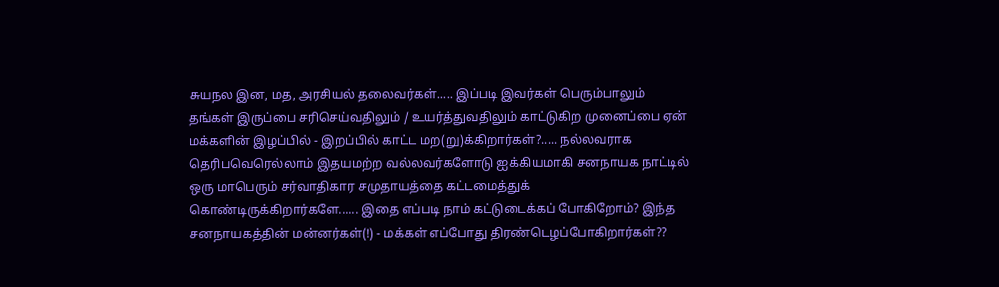சுயநல இன, மத, அரசியல் தலைவர்கள்..... இப்படி இவர்கள் பெரும்பாலும் தங்கள் இருப்பை சரிசெய்வதிலும் / உயர்த்துவதிலும் காட்டுகிற முனைப்பை ஏன் மக்களின் இழப்பில் - இறப்பில் காட்ட மற(று)க்கிறார்கள்?..... நல்லவராக தெரிபவெரெல்லாம் இதயமற்ற வல்லவர்களோடு ஐக்கியமாகி சனநாயக நாட்டில் ஒரு மாபெரும் சர்வாதிகார சமுதாயத்தை கட்டமைத்துக் கொண்டிருக்கிறார்களே...... இதை எப்படி நாம் கட்டுடைக்கப் போகிறோம்? இந்த சனநாயகத்தின் மன்னர்கள்(!) - மக்கள் எப்போது திரண்டெழப்போகிறார்கள்??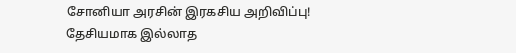சோனியா அரசின் இரகசிய அறிவிப்பு!
தேசியமாக இல்லாத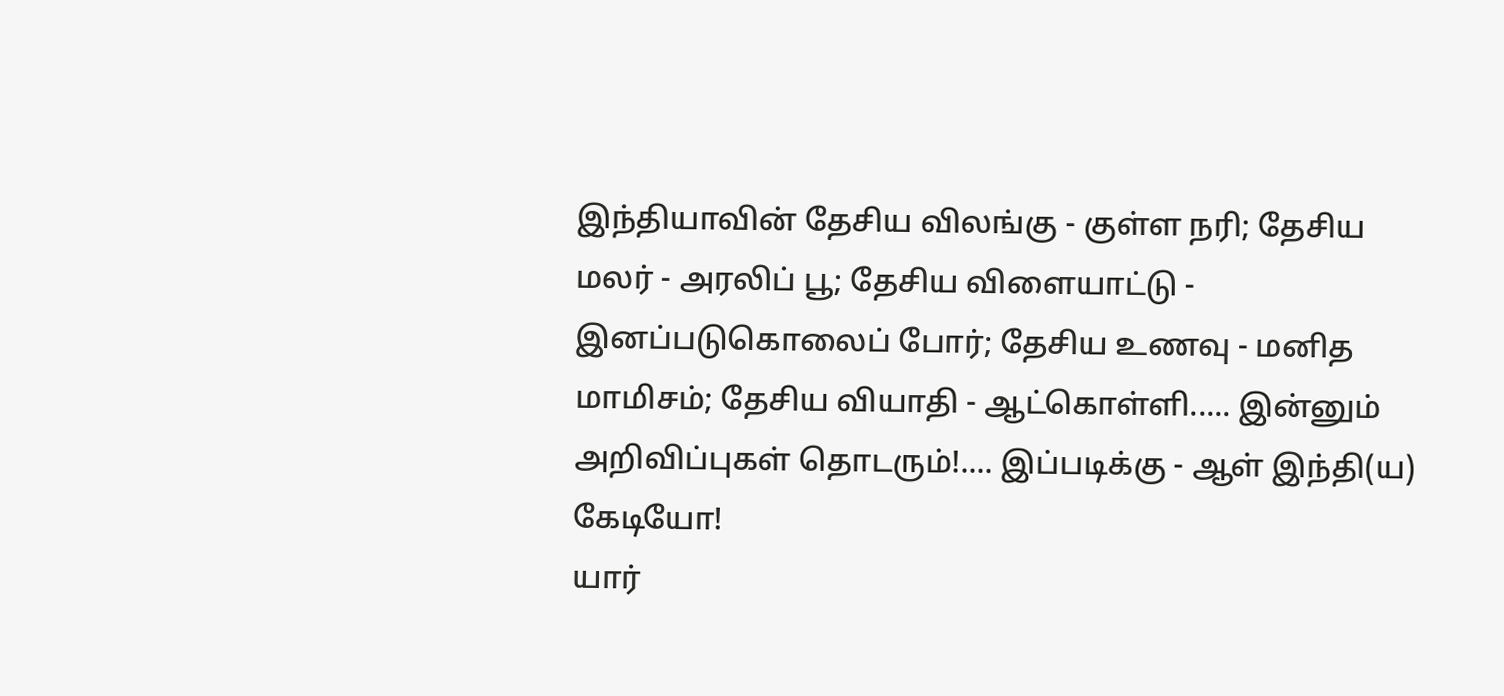இந்தியாவின் தேசிய விலங்கு - குள்ள நரி; தேசிய மலர் - அரலிப் பூ; தேசிய விளையாட்டு - இனப்படுகொலைப் போர்; தேசிய உணவு - மனித மாமிசம்; தேசிய வியாதி - ஆட்கொள்ளி..... இன்னும் அறிவிப்புகள் தொடரும்!.... இப்படிக்கு - ஆள் இந்தி(ய) கேடியோ!
யார்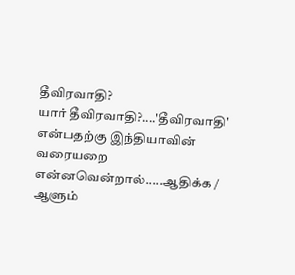தீவிரவாதி?
யார் தீவிரவாதி?....'தீவிரவாதி' என்பதற்கு இந்தியாவின் வரையறை என்னவென்றால்.....ஆதிக்க / ஆளும்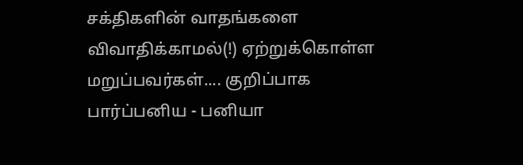சக்திகளின் வாதங்களை விவாதிக்காமல்(!) ஏற்றுக்கொள்ள மறுப்பவர்கள்.... குறிப்பாக பார்ப்பனிய - பனியா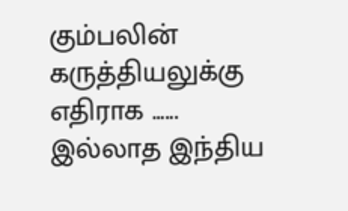கும்பலின் கருத்தியலுக்கு எதிராக ...... இல்லாத இந்திய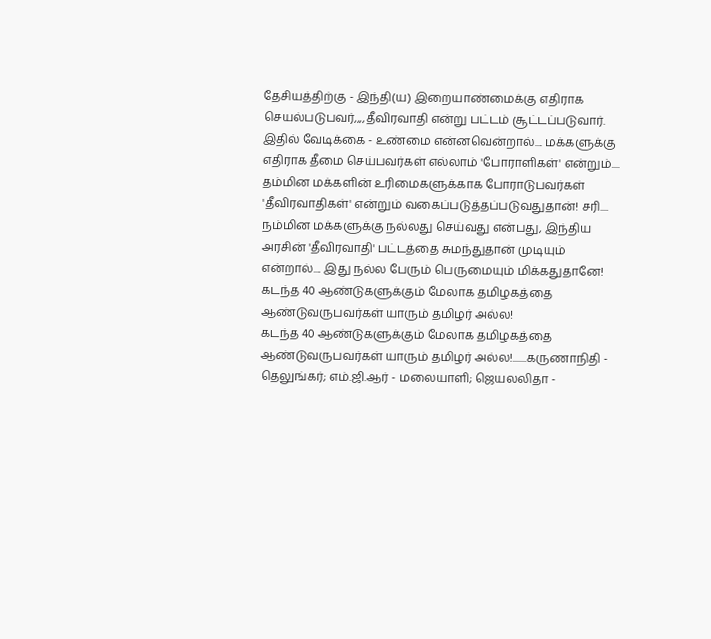தேசியத்திற்கு - இந்தி(ய) இறையாண்மைக்கு எதிராக செயல்படுபவர்,,,,தீவிரவாதி என்று பட்டம் சூட்டப்படுவார். இதில் வேடிக்கை - உண்மை என்னவென்றால்.... மக்களுக்கு எதிராக தீமை செய்பவர்கள் எல்லாம் 'போராளிகள்' என்றும்.... தம்மின மக்களின் உரிமைகளுக்காக போராடுபவர்கள் 'தீவிரவாதிகள்' என்றும் வகைப்படுத்தப்படுவதுதான்! சரி.... நம்மின மக்களுக்கு நல்லது செய்வது என்பது, இந்திய அரசின் 'தீவிரவாதி' பட்டத்தை சுமந்துதான் முடியும் என்றால்.... இது நல்ல பேரும் பெருமையும் மிக்கதுதானே!
கடந்த 40 ஆண்டுகளுக்கும் மேலாக தமிழகத்தை ஆண்டுவருபவர்கள் யாரும் தமிழர் அல்ல!
கடந்த 40 ஆண்டுகளுக்கும் மேலாக தமிழகத்தை ஆண்டுவருபவர்கள் யாரும் தமிழர் அல்ல!.......கருணாநிதி - தெலுங்கர்; எம்.ஜி.ஆர் - மலையாளி; ஜெயலலிதா -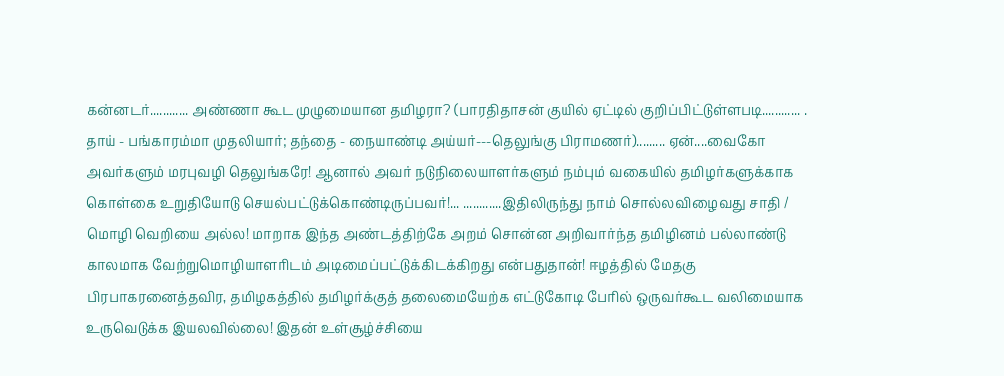கன்னடர்............ அண்ணா கூட முழுமையான தமிழரா? (பாரதிதாசன் குயில் ஏட்டில் குறிப்பிட்டுள்ளபடி............ . தாய் - பங்காரம்மா முதலியார்; தந்தை - நையாண்டி அய்யர்---தெலுங்கு பிராமணர்)......... ஏன்....வைகோ அவர்களும் மரபுவழி தெலுங்கரே! ஆனால் அவர் நடுநிலையாளர்களும் நம்பும் வகையில் தமிழர்களுக்காக கொள்கை உறுதியோடு செயல்பட்டுக்கொண்டிருப்பவர்!... ............இதிலிருந்து நாம் சொல்லவிழைவது சாதி / மொழி வெறியை அல்ல! மாறாக இந்த அண்டத்திற்கே அறம் சொன்ன அறிவார்ந்த தமிழினம் பல்லாண்டு காலமாக வேற்றுமொழியாளரிடம் அடிமைப்பட்டுக்கிடக்கிறது என்பதுதான்! ஈழத்தில் மேதகு பிரபாகரனைத்தவிர, தமிழகத்தில் தமிழர்க்குத் தலைமையேற்க எட்டுகோடி பேரில் ஒருவர்கூட வலிமையாக உருவெடுக்க இயலவில்லை! இதன் உள்சூழ்ச்சியை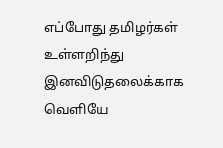எப்போது தமிழர்கள் உள்ளறிந்து இனவிடுதலைக்காக வெளியே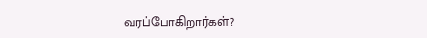வரப்போகிறார்கள்?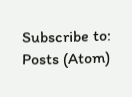Subscribe to:
Posts (Atom)